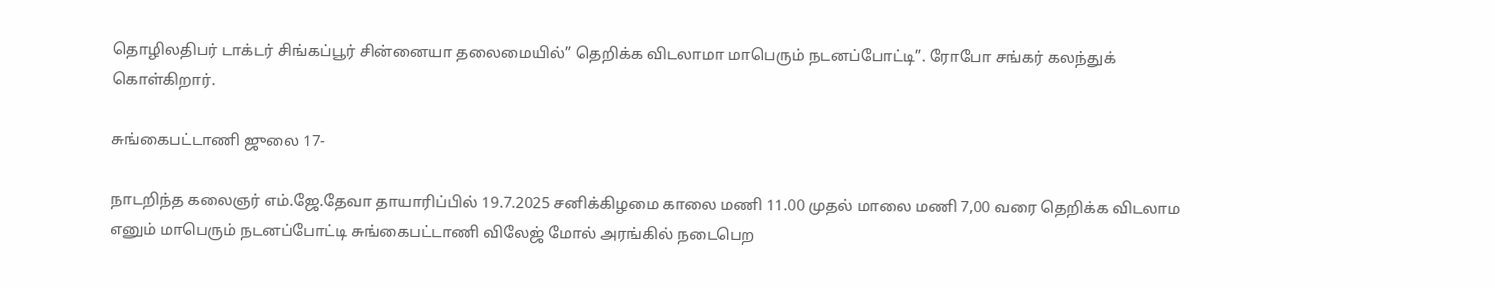தொழிலதிபர் டாக்டர் சிங்கப்பூர் சின்னையா தலைமையில்” தெறிக்க விடலாமா மாபெரும் நடனப்போட்டி”. ரோபோ சங்கர் கலந்துக் கொள்கிறார்.

சுங்கைபட்டாணி ஜுலை 17-

நாடறிந்த கலைஞர் எம்.ஜே.தேவா தாயாரிப்பில் 19.7.2025 சனிக்கிழமை காலை மணி 11.00 முதல் மாலை மணி 7,00 வரை தெறிக்க விடலாம எனும் மாபெரும் நடனப்போட்டி சுங்கைபட்டாணி விலேஜ் மோல் அரங்கில் நடைபெற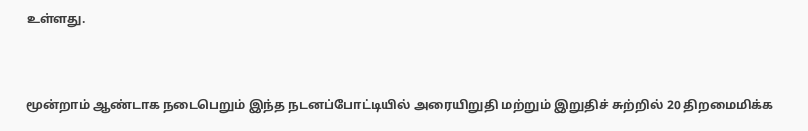உள்ளது.


மூன்றாம் ஆண்டாக நடைபெறும் இந்த நடனப்போட்டியில் அரையிறுதி மற்றும் இறுதிச் சுற்றில் 20 திறமைமிக்க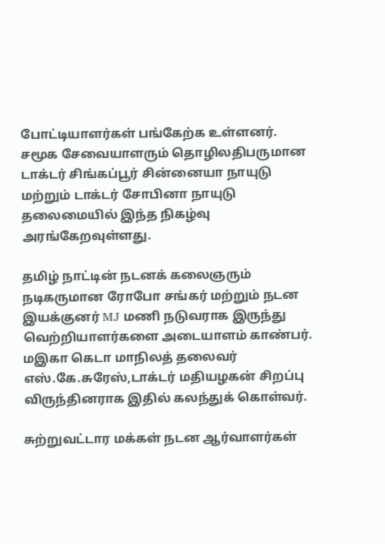போட்டியாளர்கள் பங்கேற்க உள்ளனர்.
சமூக சேவையாளரும் தொழிலதிபருமான டாக்டர் சிங்கப்பூர் சின்னையா நாயுடு மற்றும் டாக்டர் சோபினா நாயுடு தலைமையில் இந்த நிகழ்வு அரங்கேறவுள்ளது.

தமிழ் நாட்டின் நடனக் கலைஞரும் நடிகருமான ரோபோ சங்கர் மற்றும் நடன இயக்குனர் MJ மணி நடுவராக இருந்து வெற்றியாளர்களை அடையாளம் காண்பர்.
மஇகா கெடா மாநிலத் தலைவர் எஸ்.கே.சுரேஸ்,டாக்டர் மதியழகன் சிறப்பு விருந்தினராக இதில் கலந்துக் கொள்வர்.

சுற்றுவட்டார மக்கள் நடன ஆர்வாளர்கள்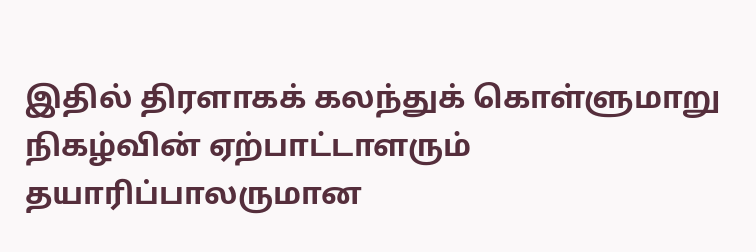இதில் திரளாகக் கலந்துக் கொள்ளுமாறு நிகழ்வின் ஏற்பாட்டாளரும் தயாரிப்பாலருமான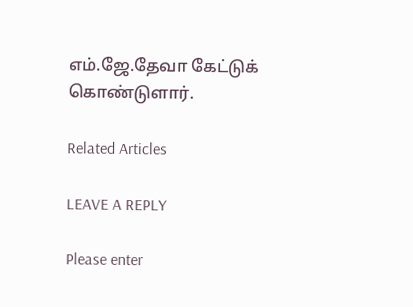எம்.ஜே.தேவா கேட்டுக் கொண்டுளார்.

Related Articles

LEAVE A REPLY

Please enter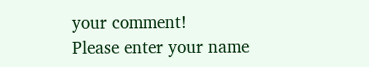your comment!
Please enter your name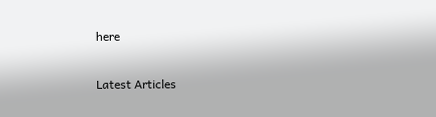here

Latest Articles